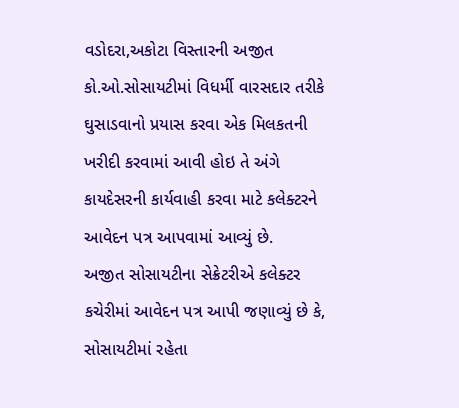વડોદરા,અકોટા વિસ્તારની અજીત કો.ઓ.સોસાયટીમાં વિધર્મી વારસદાર તરીકે ઘુસાડવાનો પ્રયાસ કરવા એક મિલકતની ખરીદી કરવામાં આવી હોઇ તે અંગે કાયદેસરની કાર્યવાહી કરવા માટે કલેક્ટરને આવેદન પત્ર આપવામાં આવ્યું છે.
અજીત સોસાયટીના સેક્રેટરીએ કલેક્ટર કચેરીમાં આવેદન પત્ર આપી જણાવ્યું છે કે, સોસાયટીમાં રહેતા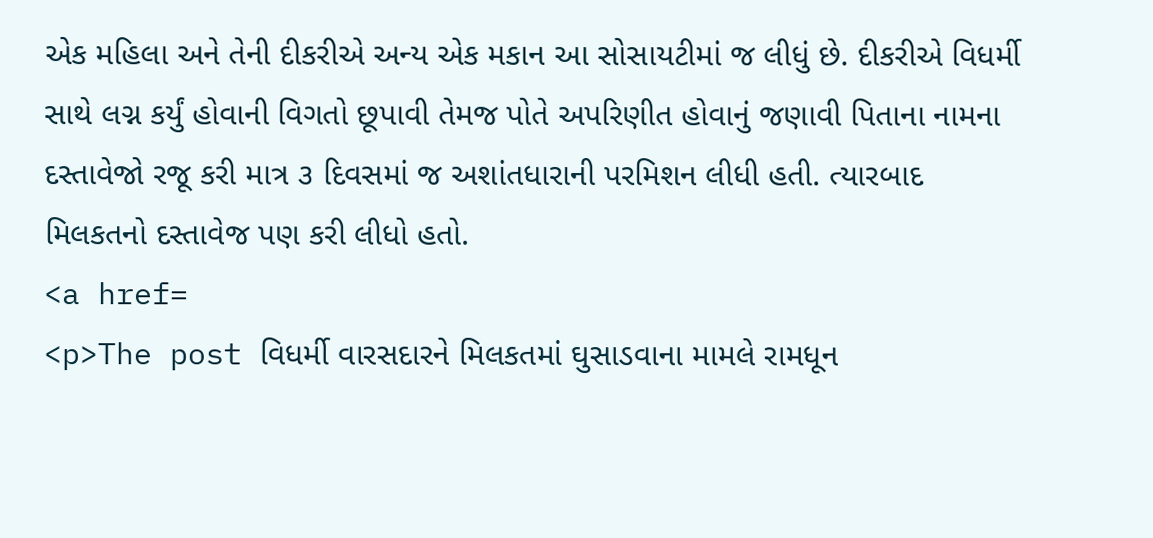એક મહિલા અને તેની દીકરીએ અન્ય એક મકાન આ સોસાયટીમાં જ લીધું છે. દીકરીએ વિધર્મી સાથે લગ્ન કર્યું હોવાની વિગતો છૂપાવી તેમજ પોતે અપરિણીત હોવાનું જણાવી પિતાના નામના દસ્તાવેજો રજૂ કરી માત્ર ૩ દિવસમાં જ અશાંતધારાની પરમિશન લીધી હતી. ત્યારબાદ મિલકતનો દસ્તાવેજ પણ કરી લીધો હતો.
<a href=
<p>The post વિધર્મી વારસદારને મિલકતમાં ઘુસાડવાના મામલે રામધૂન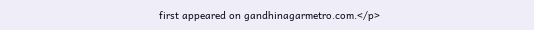first appeared on gandhinagarmetro.com.</p>